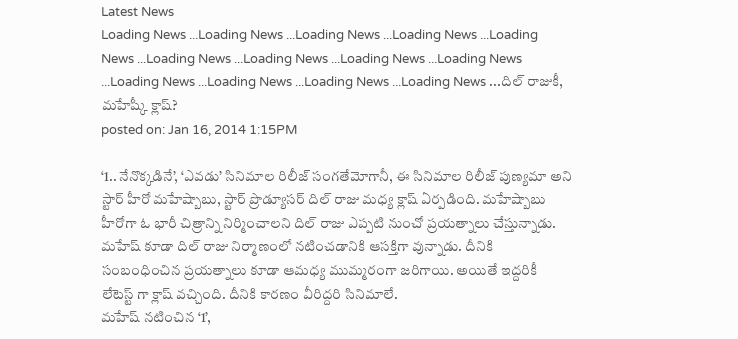Latest News
Loading News ...Loading News ...Loading News ...Loading News ...Loading News ...Loading News ...Loading News ...Loading News ...Loading News ...Loading News ...Loading News ...Loading News ...Loading News ...దిల్ రాజుకీ, మహేష్కీ క్లాష్?
posted on: Jan 16, 2014 1:15PM

‘1.. నేనొక్కడినే’, ‘ఎవడు’ సినిమాల రిలీజ్ సంగతేమోగానీ, ఈ సినిమాల రిలీజ్ పుణ్యమా అని స్టార్ హీరో మహేష్బాబు, స్టార్ ప్రొడ్యూసర్ దిల్ రాజు మధ్య క్లాష్ ఏర్పడింది. మహేష్బాబు హీరోగా ఓ భారీ చిత్రాన్ని నిర్మించాలని దిల్ రాజు ఎప్పటి నుంచో ప్రయత్నాలు చేస్తున్నాడు. మహేష్ కూడా దిల్ రాజు నిర్మాణంలో నటించడానికి ఆసక్తిగా వున్నాడు. దీనికి సంబంధించిన ప్రయత్నాలు కూడా ఆమధ్య ముమ్మరంగా జరిగాయి. అయితే ఇద్దరికీ లేటెస్ట్ గా క్లాష్ వచ్చింది. దీనికి కారణం వీరిద్దరి సినిమాలే.
మహేష్ నటించిన ‘1’,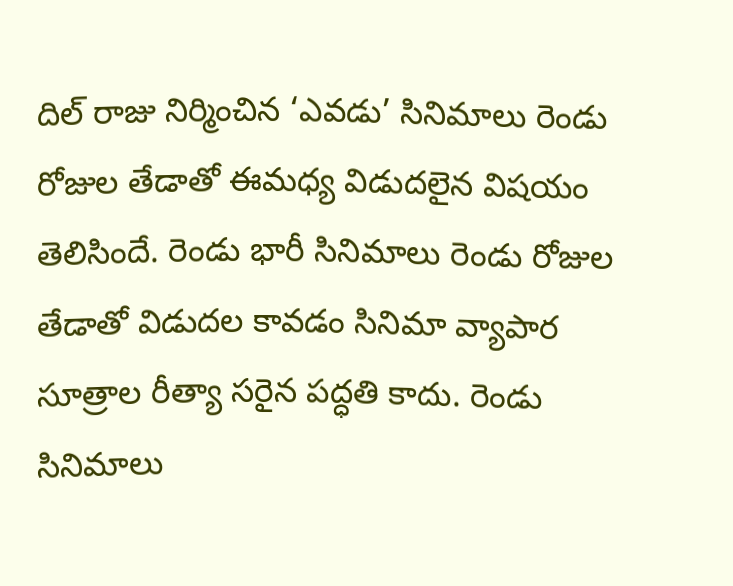దిల్ రాజు నిర్మించిన ‘ఎవడు’ సినిమాలు రెండు రోజుల తేడాతో ఈమధ్య విడుదలైన విషయం తెలిసిందే. రెండు భారీ సినిమాలు రెండు రోజుల తేడాతో విడుదల కావడం సినిమా వ్యాపార సూత్రాల రీత్యా సరైన పద్ధతి కాదు. రెండు సినిమాలు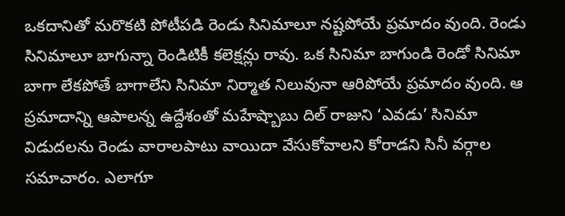ఒకదానితో మరొకటి పోటీపడి రెండు సినిమాలూ నష్టపోయే ప్రమాదం వుంది. రెండు సినిమాలూ బాగున్నా రెండిటికీ కలెక్షన్లు రావు. ఒక సినిమా బాగుండి రెండో సినిమా బాగా లేకపోతే బాగాలేని సినిమా నిర్మాత నిలువునా ఆరిపోయే ప్రమాదం వుంది. ఆ ప్రమాదాన్ని ఆపాలన్న ఉద్దేశంతో మహేష్బాబు దిల్ రాజుని ‘ఎవడు’ సినిమా విడుదలను రెండు వారాలపాటు వాయిదా వేసుకోవాలని కోరాడని సినీ వర్గాల సమాచారం. ఎలాగూ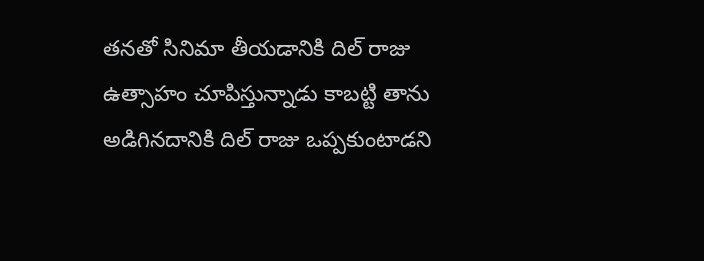తనతో సినిమా తీయడానికి దిల్ రాజు ఉత్సాహం చూపిస్తున్నాడు కాబట్టి తాను అడిగినదానికి దిల్ రాజు ఒప్పకుంటాడని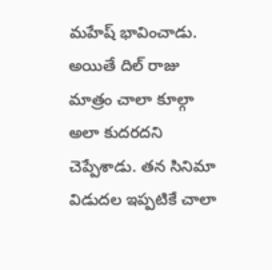మహేష్ భావించాడు.
అయితే దిల్ రాజు మాత్రం చాలా కూల్గా అలా కుదరదని చెప్పేశాడు. తన సినిమా విడుదల ఇప్పటికే చాలా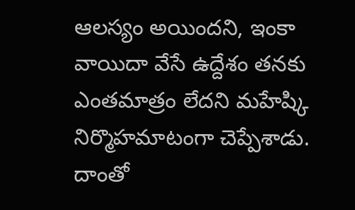ఆలస్యం అయిందని, ఇంకా వాయిదా వేసే ఉద్దేశం తనకు ఎంతమాత్రం లేదని మహేష్కి నిర్మొహమాటంగా చెప్పేశాడు. దాంతో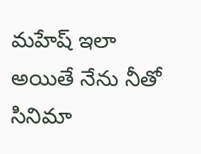మహేష్ ఇలా అయితే నేను నీతో సినిమా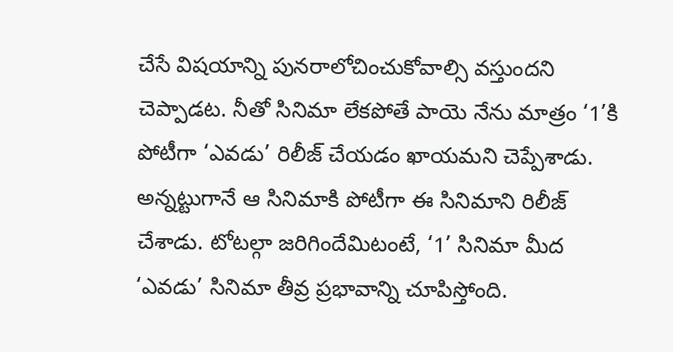చేసే విషయాన్ని పునరాలోచించుకోవాల్సి వస్తుందని చెప్పాడట. నీతో సినిమా లేకపోతే పాయె నేను మాత్రం ‘1’కి పోటీగా ‘ఎవడు’ రిలీజ్ చేయడం ఖాయమని చెప్పేశాడు. అన్నట్టుగానే ఆ సినిమాకి పోటీగా ఈ సినిమాని రిలీజ్ చేశాడు. టోటల్గా జరిగిందేమిటంటే, ‘1’ సినిమా మీద ‘ఎవడు’ సినిమా తీవ్ర ప్రభావాన్ని చూపిస్తోంది.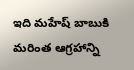ఇది మహేష్ బాబుకి మరింత ఆగ్రహాన్ని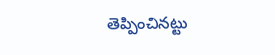తెప్పించినట్టు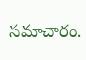సమాచారం.